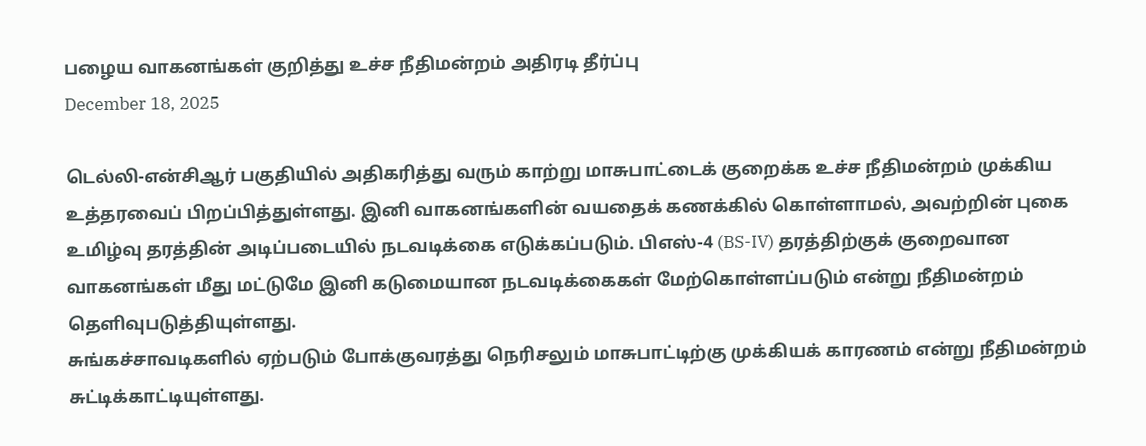பழைய வாகனங்கள் குறித்து உச்ச நீதிமன்றம் அதிரடி தீர்ப்பு
December 18, 2025

டெல்லி-என்சிஆர் பகுதியில் அதிகரித்து வரும் காற்று மாசுபாட்டைக் குறைக்க உச்ச நீதிமன்றம் முக்கிய உத்தரவைப் பிறப்பித்துள்ளது. இனி வாகனங்களின் வயதைக் கணக்கில் கொள்ளாமல், அவற்றின் புகை உமிழ்வு தரத்தின் அடிப்படையில் நடவடிக்கை எடுக்கப்படும். பிஎஸ்-4 (BS-IV) தரத்திற்குக் குறைவான வாகனங்கள் மீது மட்டுமே இனி கடுமையான நடவடிக்கைகள் மேற்கொள்ளப்படும் என்று நீதிமன்றம் தெளிவுபடுத்தியுள்ளது.
சுங்கச்சாவடிகளில் ஏற்படும் போக்குவரத்து நெரிசலும் மாசுபாட்டிற்கு முக்கியக் காரணம் என்று நீதிமன்றம் சுட்டிக்காட்டியுள்ளது.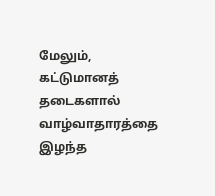மேலும், கட்டுமானத் தடைகளால் வாழ்வாதாரத்தை இழந்த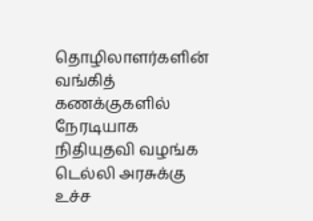தொழிலாளர்களின் வங்கித் கணக்குகளில் நேரடியாக நிதியுதவி வழங்க டெல்லி அரசுக்கு உச்ச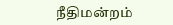நீதிமன்றம்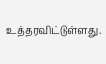உத்தரவிட்டுள்ளது.